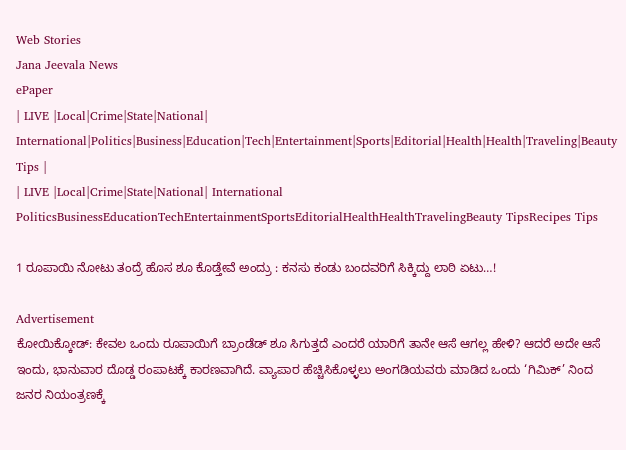Web Stories
Jana Jeevala News
ePaper
| LIVE |Local|Crime|State|National| International|Politics|Business|Education|Tech|Entertainment|Sports|Editorial|Health|Health|Traveling|Beauty Tips |
| LIVE |Local|Crime|State|National| International
PoliticsBusinessEducationTechEntertainmentSportsEditorialHealthHealthTravelingBeauty TipsRecipes Tips

1 ರೂಪಾಯಿ ನೋಟು ತಂದ್ರೆ ಹೊಸ ಶೂ ಕೊಡ್ತೇವೆ ಅಂದ್ರು : ಕನಸು ಕಂಡು ಬಂದವರಿಗೆ ಸಿಕ್ಕಿದ್ದು ಲಾಠಿ ಏಟು…!

Advertisement
ಕೋಯಿಕ್ಕೋಡ್: ಕೇವಲ ಒಂದು ರೂಪಾಯಿಗೆ ಬ್ರಾಂಡೆಡ್ ಶೂ ಸಿಗುತ್ತದೆ ಎಂದರೆ ಯಾರಿಗೆ ತಾನೇ ಆಸೆ ಆಗಲ್ಲ ಹೇಳಿ? ಆದರೆ ಅದೇ ಆಸೆ ಇಂದು, ಭಾನುವಾರ ದೊಡ್ಡ ರಂಪಾಟಕ್ಕೆ ಕಾರಣವಾಗಿದೆ. ವ್ಯಾಪಾರ ಹೆಚ್ಚಿಸಿಕೊಳ್ಳಲು ಅಂಗಡಿಯವರು ಮಾಡಿದ ಒಂದು ‘ಗಿಮಿಕ್’ ನಿಂದ ಜನರ ನಿಯಂತ್ರಣಕ್ಕೆ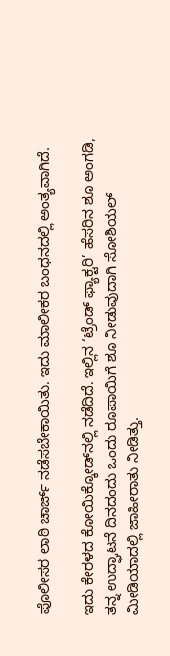ಪೊಲೀಸರ ಲಾಠಿ ಚಾರ್ಜ್ ನಡೆಸಬೇಕಾಯಿತು. ಇದು ಮಾಲೀಕರ ಬಂಧನದಲ್ಲಿ ಅಂತ್ಯವಾಗಿದೆ.

ಇದು ಕೇರಳದ ಕೋಯಿಕ್ಕೋಡ್‌ನಲ್ಲಿ ನಡೆದಿದೆ. ಇಲ್ಲಿನ ‘ಟ್ರೆಂಡ್ ಫ್ಯಾಕ್ಟರಿ’ ಹೆಸರಿನ ಶೂ ಅಂಗಡಿ, ತನ್ನ ಉದ್ಘಾಟನೆ ದಿನದಂದು ಒಂದು ರೂಪಾಯಿಗೆ ಶೂ ನೀಡುವುದಾಗಿ ಸೋಶಿಯಲ್ ಮೀಡಿಯಾದಲ್ಲಿ ಜಾಹೀರಾತು ನೀಡಿತ್ತು.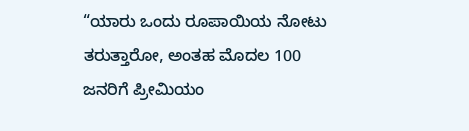“ಯಾರು ಒಂದು ರೂಪಾಯಿಯ ನೋಟು ತರುತ್ತಾರೋ, ಅಂತಹ ಮೊದಲ 100 ಜನರಿಗೆ ಪ್ರೀಮಿಯಂ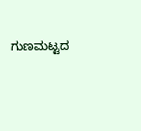ಗುಣಮಟ್ಟದ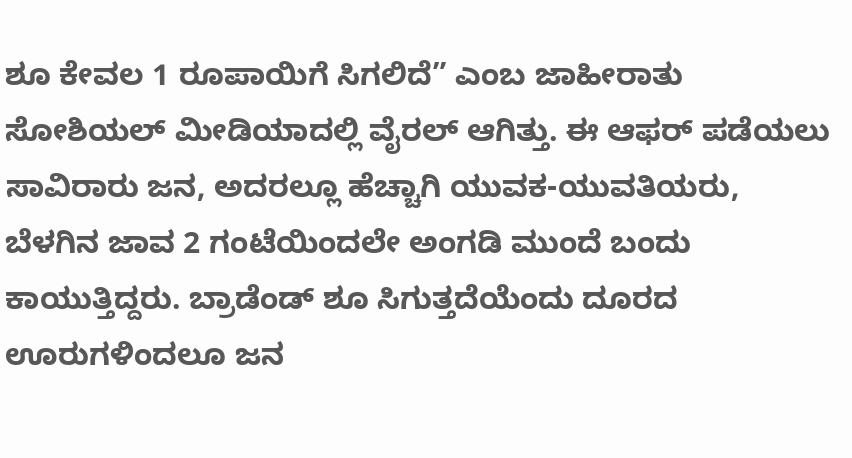ಶೂ ಕೇವಲ 1 ರೂಪಾಯಿಗೆ ಸಿಗಲಿದೆ” ಎಂಬ ಜಾಹೀರಾತು ಸೋಶಿಯಲ್ ಮೀಡಿಯಾದಲ್ಲಿ ವೈರಲ್ ಆಗಿತ್ತು. ಈ ಆಫರ್‌ ಪಡೆಯಲು ಸಾವಿರಾರು ಜನ, ಅದರಲ್ಲೂ ಹೆಚ್ಚಾಗಿ ಯುವಕ-ಯುವತಿಯರು, ಬೆಳಗಿನ ಜಾವ 2 ಗಂಟೆಯಿಂದಲೇ ಅಂಗಡಿ ಮುಂದೆ ಬಂದು ಕಾಯುತ್ತಿದ್ದರು. ಬ್ರಾಡೆಂಡ್‌ ಶೂ ಸಿಗುತ್ತದೆಯೆಂದು ದೂರದ ಊರುಗಳಿಂದಲೂ ಜನ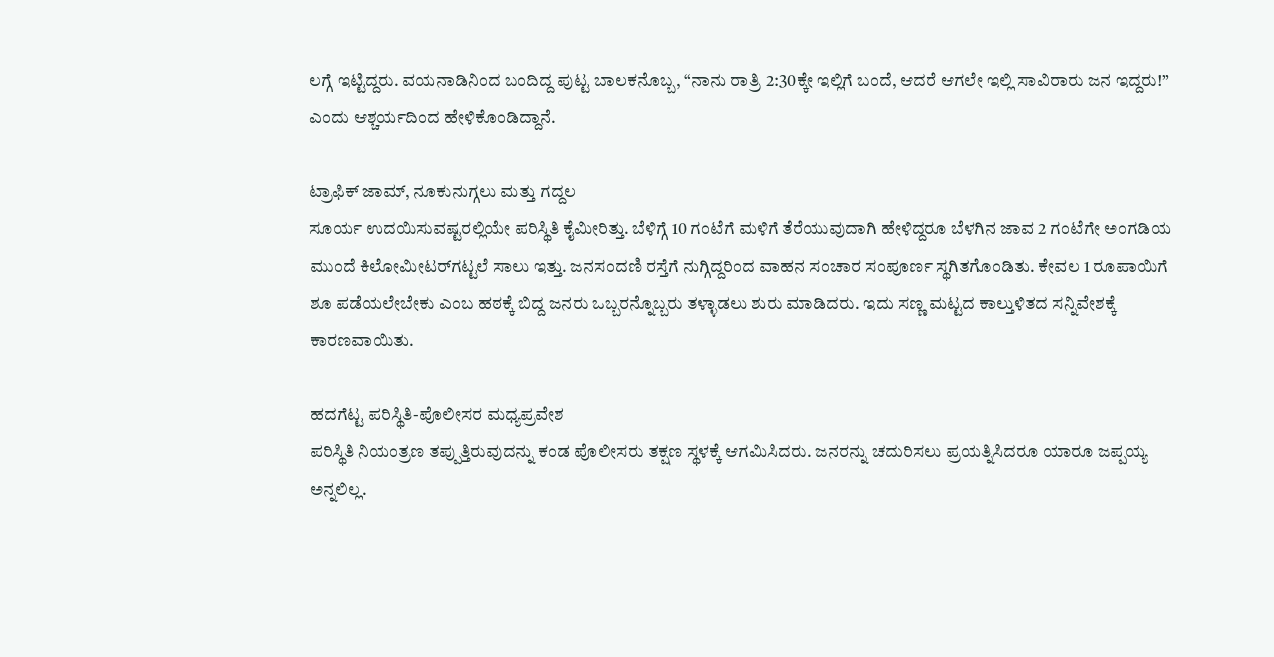ಲಗ್ಗೆ ಇಟ್ಟಿದ್ದರು. ವಯನಾಡಿನಿಂದ ಬಂದಿದ್ದ ಪುಟ್ಟ ಬಾಲಕನೊಬ್ಬ, “ನಾನು ರಾತ್ರಿ 2:30ಕ್ಕೇ ಇಲ್ಲಿಗೆ ಬಂದೆ, ಆದರೆ ಆಗಲೇ ಇಲ್ಲಿ ಸಾವಿರಾರು ಜನ ಇದ್ದರು!” ಎಂದು ಆಶ್ಚರ್ಯದಿಂದ ಹೇಳಿಕೊಂಡಿದ್ದಾನೆ.

ಟ್ರಾಫಿಕ್ ಜಾಮ್, ನೂಕುನುಗ್ಗಲು ಮತ್ತು ಗದ್ದಲ
ಸೂರ್ಯ ಉದಯಿಸುವಷ್ಟರಲ್ಲಿಯೇ ಪರಿಸ್ಥಿತಿ ಕೈಮೀರಿತ್ತು. ಬೆಳಿಗ್ಗೆ 10 ಗಂಟೆಗೆ ಮಳಿಗೆ ತೆರೆಯುವುದಾಗಿ ಹೇಳಿದ್ದರೂ ಬೆಳಗಿನ ಜಾವ 2 ಗಂಟೆಗೇ ಅಂಗಡಿಯ ಮುಂದೆ ಕಿಲೋಮೀಟರ್‌ಗಟ್ಟಲೆ ಸಾಲು ಇತ್ತು. ಜನಸಂದಣಿ ರಸ್ತೆಗೆ ನುಗ್ಗಿದ್ದರಿಂದ ವಾಹನ ಸಂಚಾರ ಸಂಪೂರ್ಣ ಸ್ಥಗಿತಗೊಂಡಿತು. ಕೇವಲ 1 ರೂಪಾಯಿಗೆ ಶೂ ಪಡೆಯಲೇಬೇಕು ಎಂಬ ಹಠಕ್ಕೆ ಬಿದ್ದ ಜನರು ಒಬ್ಬರನ್ನೊಬ್ಬರು ತಳ್ಳಾಡಲು ಶುರು ಮಾಡಿದರು. ಇದು ಸಣ್ಣ ಮಟ್ಟದ ಕಾಲ್ತುಳಿತದ ಸನ್ನಿವೇಶಕ್ಕೆ ಕಾರಣವಾಯಿತು.

ಹದಗೆಟ್ಟ ಪರಿಸ್ಥಿತಿ-ಪೊಲೀಸರ ಮಧ್ಯಪ್ರವೇಶ
ಪರಿಸ್ಥಿತಿ ನಿಯಂತ್ರಣ ತಪ್ಪುತ್ತಿರುವುದನ್ನು ಕಂಡ ಪೊಲೀಸರು ತಕ್ಷಣ ಸ್ಥಳಕ್ಕೆ ಆಗಮಿಸಿದರು. ಜನರನ್ನು ಚದುರಿಸಲು ಪ್ರಯತ್ನಿಸಿದರೂ ಯಾರೂ ಜಪ್ಪಯ್ಯ ಅನ್ನಲಿಲ್ಲ.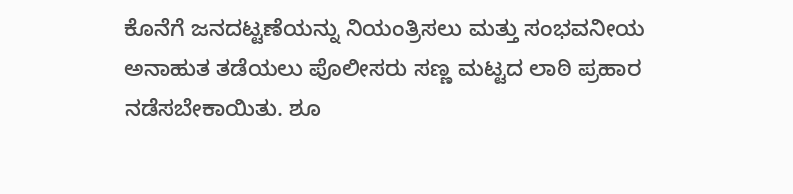ಕೊನೆಗೆ ಜನದಟ್ಟಣೆಯನ್ನು ನಿಯಂತ್ರಿಸಲು ಮತ್ತು ಸಂಭವನೀಯ ಅನಾಹುತ ತಡೆಯಲು ಪೊಲೀಸರು ಸಣ್ಣ ಮಟ್ಟದ ಲಾಠಿ ಪ್ರಹಾರ ನಡೆಸಬೇಕಾಯಿತು. ಶೂ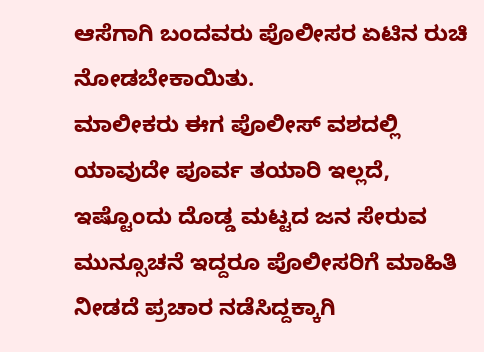ಆಸೆಗಾಗಿ ಬಂದವರು ಪೊಲೀಸರ ಏಟಿನ ರುಚಿ ನೋಡಬೇಕಾಯಿತು.
ಮಾಲೀಕರು ಈಗ ಪೊಲೀಸ್ ವಶದಲ್ಲಿ
ಯಾವುದೇ ಪೂರ್ವ ತಯಾರಿ ಇಲ್ಲದೆ, ಇಷ್ಟೊಂದು ದೊಡ್ಡ ಮಟ್ಟದ ಜನ ಸೇರುವ ಮುನ್ಸೂಚನೆ ಇದ್ದರೂ ಪೊಲೀಸರಿಗೆ ಮಾಹಿತಿ ನೀಡದೆ ಪ್ರಚಾರ ನಡೆಸಿದ್ದಕ್ಕಾಗಿ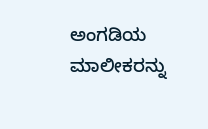ಅಂಗಡಿಯ ಮಾಲೀಕರನ್ನು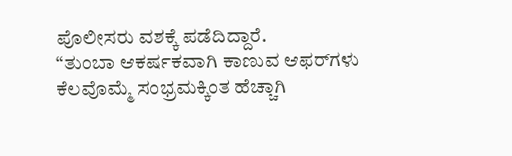ಪೊಲೀಸರು ವಶಕ್ಕೆ ಪಡೆದಿದ್ದಾರೆ.
“ತುಂಬಾ ಆಕರ್ಷಕವಾಗಿ ಕಾಣುವ ಆಫರ್‌ಗಳು ಕೆಲವೊಮ್ಮೆ ಸಂಭ್ರಮಕ್ಕಿಂತ ಹೆಚ್ಚಾಗಿ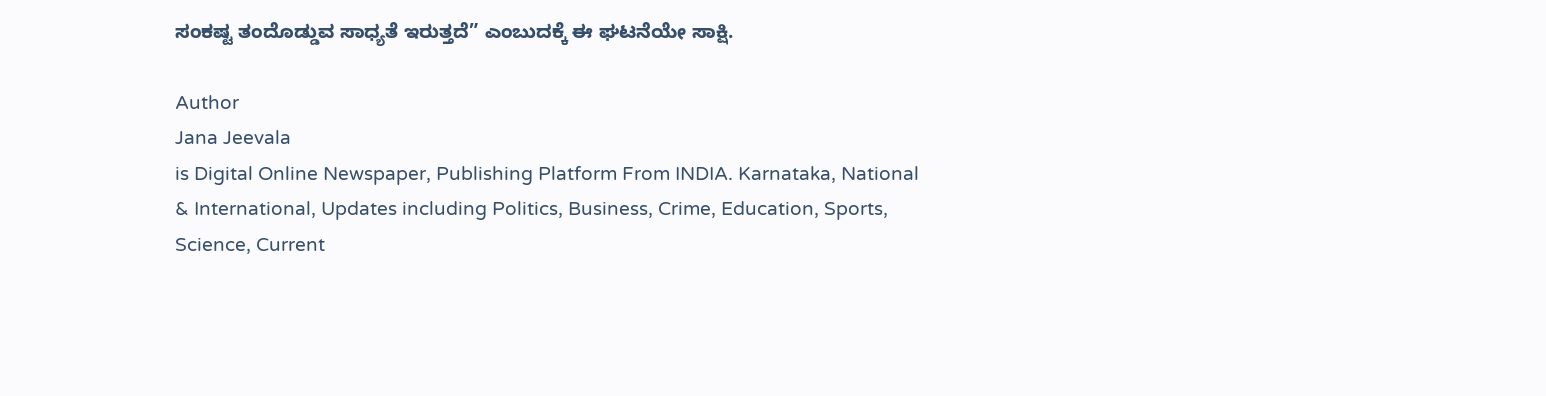ಸಂಕಷ್ಟ ತಂದೊಡ್ಡುವ ಸಾಧ್ಯತೆ ಇರುತ್ತದೆ” ಎಂಬುದಕ್ಕೆ ಈ ಘಟನೆಯೇ ಸಾಕ್ಷಿ.

Author
Jana Jeevala
is Digital Online Newspaper, Publishing Platform From INDIA. Karnataka, National & International, Updates including Politics, Business, Crime, Education, Sports, Science, Current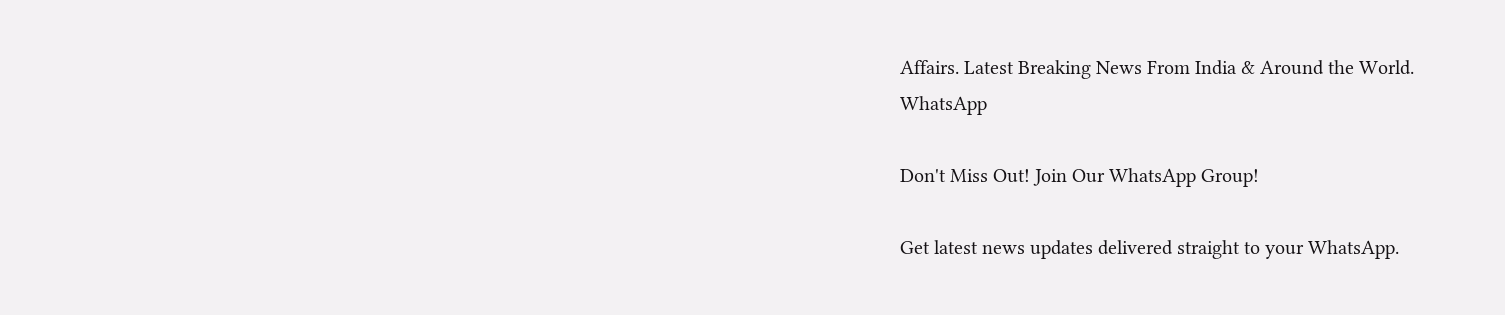Affairs. Latest Breaking News From India & Around the World.
WhatsApp

Don't Miss Out! Join Our WhatsApp Group!

Get latest news updates delivered straight to your WhatsApp.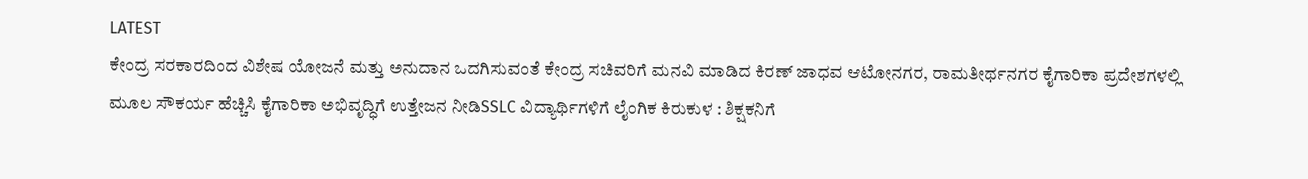LATEST
ಕೇಂದ್ರ ಸರಕಾರದಿಂದ ವಿಶೇಷ ಯೋಜನೆ ಮತ್ತು ಅನುದಾನ ಒದಗಿಸುವಂತೆ ಕೇಂದ್ರ ಸಚಿವರಿಗೆ ಮನವಿ ಮಾಡಿದ ಕಿರಣ್ ಜಾಧವ ಆಟೋನಗರ, ರಾಮತೀರ್ಥನಗರ ಕೈಗಾರಿಕಾ ಪ್ರದೇಶಗಳಲ್ಲಿ ಮೂಲ ಸೌಕರ್ಯ ಹೆಚ್ಚಿಸಿ ಕೈಗಾರಿಕಾ ಅಭಿವೃದ್ಧಿಗೆ ಉತ್ತೇಜನ ನೀಡಿSSLC ವಿದ್ಯಾರ್ಥಿಗಳಿಗೆ ಲೈಂಗಿಕ ಕಿರುಕುಳ : ಶಿಕ್ಷಕನಿಗೆ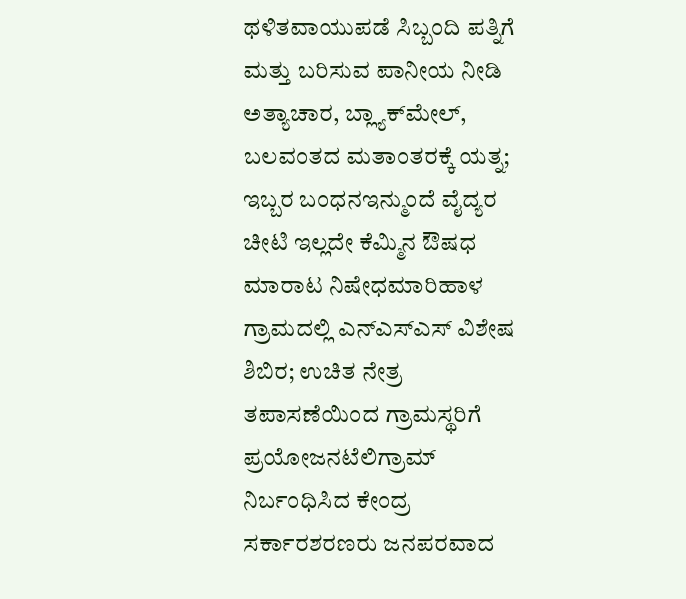ಥಳಿತವಾಯುಪಡೆ ಸಿಬ್ಬಂದಿ ಪತ್ನಿಗೆ ಮತ್ತು ಬರಿಸುವ ಪಾನೀಯ ನೀಡಿ ಅತ್ಯಾಚಾರ, ಬ್ಲ್ಯಾಕ್‌ಮೇಲ್, ಬಲವಂತದ ಮತಾಂತರಕ್ಕೆ ಯತ್ನ; ಇಬ್ಬರ ಬಂಧನಇನ್ಮುಂದೆ ವೈದ್ಯರ ಚೀಟಿ ಇಲ್ಲದೇ ಕೆಮ್ಮಿನ ಔಷಧ ಮಾರಾಟ ನಿಷೇಧಮಾರಿಹಾಳ ಗ್ರಾಮದಲ್ಲಿ ಎನ್‌ಎಸ್‌ಎಸ್ ವಿಶೇಷ ಶಿಬಿರ; ಉಚಿತ ನೇತ್ರ ತಪಾಸಣೆಯಿಂದ ಗ್ರಾಮಸ್ಥರಿಗೆ ಪ್ರಯೋಜನಟೆಲಿಗ್ರಾಮ್ ನಿರ್ಬಂಧಿಸಿದ ಕೇಂದ್ರ ಸರ್ಕಾರಶರಣರು ಜನಪರವಾದ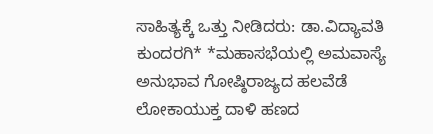ಸಾಹಿತ್ಯಕ್ಕೆ ಒತ್ತು ನೀಡಿದರು: ಡಾ.ವಿದ್ಯಾವತಿ ಕುಂದರಗಿ* *ಮಹಾಸಭೆಯಲ್ಲಿ ಅಮವಾಸ್ಯೆ ಅನುಭಾವ ಗೋಷ್ಠಿರಾಜ್ಯದ ಹಲವೆಡೆ ಲೋಕಾಯುಕ್ತ ದಾಳಿ ಹಣದ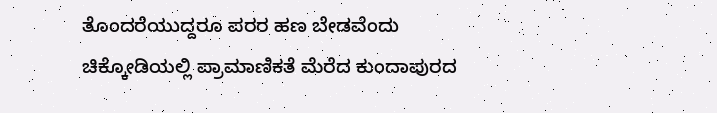ತೊಂದರೆಯುದ್ದರೂ ಪರರ ಹಣ ಬೇಡವೆಂದು ಚಿಕ್ಕೋಡಿಯಲ್ಲಿ ಪ್ರಾಮಾಣಿಕತೆ ಮೆರೆದ ಕುಂದಾಪುರದ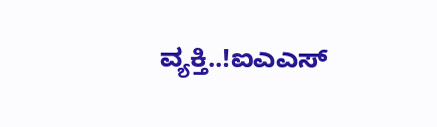ವ್ಯಕ್ತಿ..!ಐಎಎಸ್‌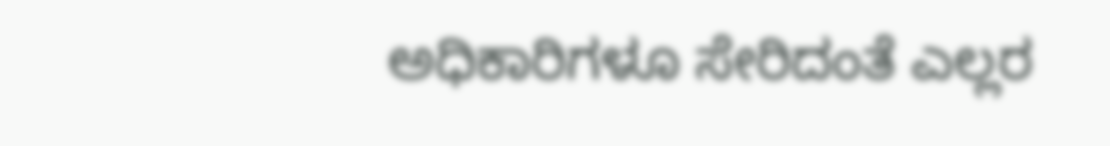ಅಧಿಕಾರಿಗಳೂ ಸೇರಿದಂತೆ ಎಲ್ಲರ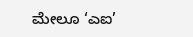ಮೇಲೂ ‘ಎಐ’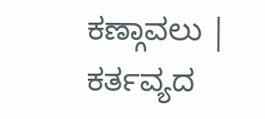ಕಣ್ಗಾವಲು | ಕರ್ತವ್ಯದ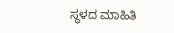ಸ್ಥಳದ ಮಾಹಿತಿ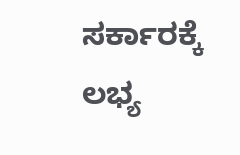ಸರ್ಕಾರಕ್ಕೆ ಲಭ್ಯ